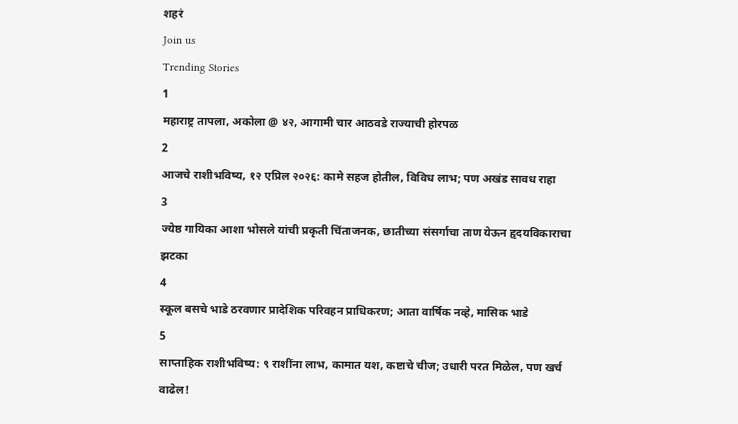शहरं
Join us
Trending Stories
1
महाराष्ट्र तापला, अकोला @ ४२, आगामी चार आठवडे राज्याची होरपळ
2
आजचे राशीभविष्य, १२ एप्रिल २०२६: कामे सहज होतील, विविध लाभ; पण अखंड सावध राहा
3
ज्येष्ठ गायिका आशा भोसले यांची प्रकृती चिंताजनक, छातीच्या संसर्गाचा ताण येऊन हृदयविकाराचा झटका
4
स्कूल बसचे भाडे ठरवणार प्रादेशिक परिवहन प्राधिकरण; आता वार्षिक नव्हे, मासिक भाडे
5
साप्ताहिक राशीभविष्य: ९ राशींना लाभ, कामात यश, कष्टाचे चीज; उधारी परत मिळेल, पण खर्च वाढेल!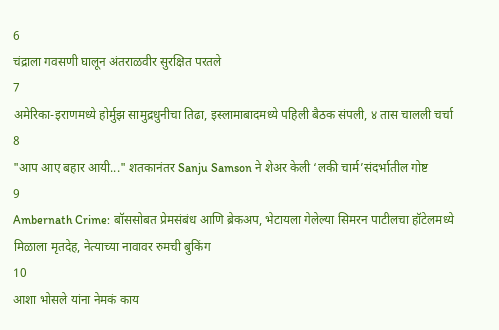6
चंद्राला गवसणी घालून अंतराळवीर सुरक्षित परतले
7
अमेरिका-इराणमध्ये होर्मुझ सामुद्रधुनीचा तिढा, इस्लामाबादमध्ये पहिली बैठक संपली, ४ तास चालली चर्चा
8
"आप आए बहार आयी..." शतकानंतर Sanju Samson ने शेअर केली ‘लकी चार्म’संदर्भातील गोष्ट
9
Ambernath Crime: बॉससोबत प्रेमसंबंध आणि ब्रेकअप, भेटायला गेलेल्या सिमरन पाटीलचा हॉटेलमध्ये मिळाला मृतदेह, नेत्याच्या नावावर रुमची बुकिंग
10
आशा भोसले यांना नेमकं काय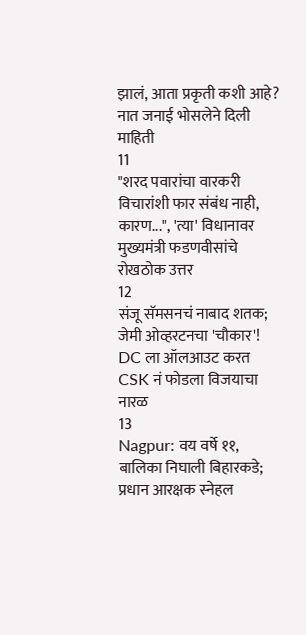झालं, आता प्रकृती कशी आहे? नात जनाई भोसलेने दिली माहिती
11
"शरद पवारांचा वारकरी विचारांशी फार संबंध नाही, कारण...", 'त्या' विधानावर मुख्यमंत्री फडणवीसांचे रोखठोक उत्तर
12
संजू सॅमसनचं नाबाद शतक; जेमी ओव्हरटनचा 'चौकार'! DC ला ऑलआउट करत CSK नं फोडला विजयाचा नारळ
13
Nagpur: वय वर्षे ११, बालिका निघाली बिहारकडे; प्रधान आरक्षक स्नेहल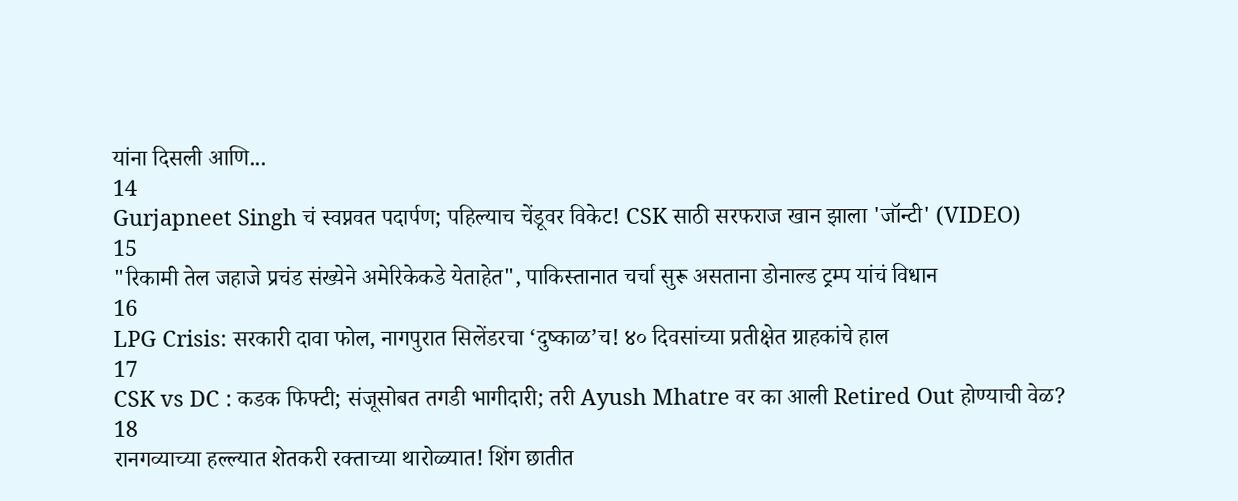यांना दिसली आणि...
14
Gurjapneet Singh चं स्वप्नवत पदार्पण; पहिल्याच चेंडूवर विकेट! CSK साठी सरफराज खान झाला 'जॉन्टी' (VIDEO)
15
"रिकामी तेल जहाजे प्रचंड संख्येने अमेरिकेकडे येताहेत", पाकिस्तानात चर्चा सुरू असताना डोनाल्ड ट्रम्प यांचं विधान
16
LPG Crisis: सरकारी दावा फोल, नागपुरात सिलेंडरचा ‘दुष्काळ’च! ४० दिवसांच्या प्रतीक्षेत ग्राहकांचे हाल
17
CSK vs DC : कडक फिफ्टी; संजूसोबत तगडी भागीदारी; तरी Ayush Mhatre वर का आली Retired Out होण्याची वेळ?
18
रानगव्याच्या हल्ल्यात शेतकरी रक्ताच्या थारोळ्यात! शिंग छातीत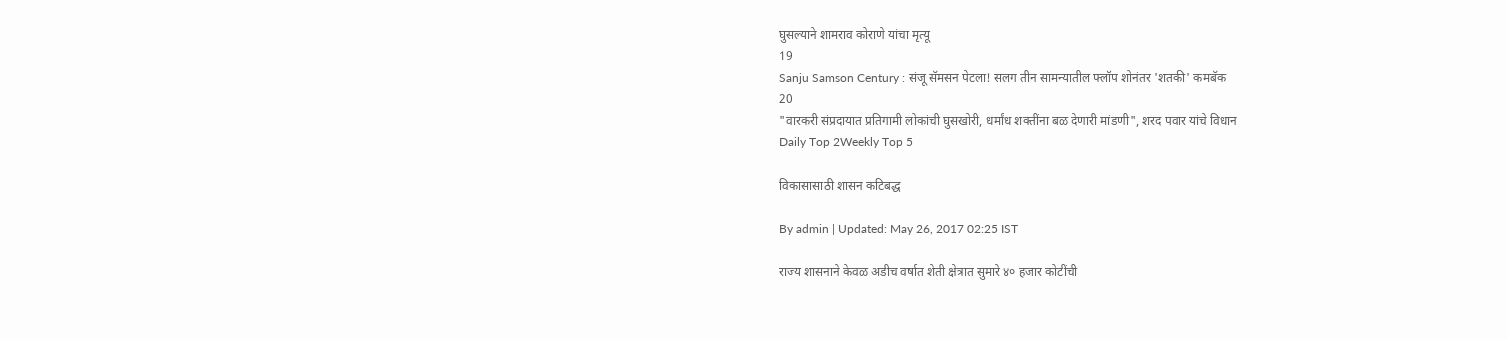घुसल्याने शामराव कोराणे यांचा मृत्यू
19
Sanju Samson Century : संजू सॅमसन पेटला! सलग तीन सामन्यातील फ्लॉप शोनंतर 'शतकी' कमबॅक
20
"वारकरी संप्रदायात प्रतिगामी लोकांची घुसखोरी, धर्मांध शक्तींना बळ देणारी मांडणी", शरद पवार यांचे विधान
Daily Top 2Weekly Top 5

विकासासाठी शासन कटिबद्ध

By admin | Updated: May 26, 2017 02:25 IST

राज्य शासनाने केवळ अडीच वर्षात शेती क्षेत्रात सुमारे ४० हजार कोटींची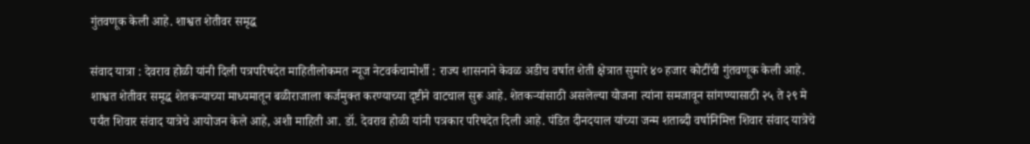गुंतवणूक केली आहे. शाश्वत शेतीवर समृद्ध

संवाद यात्रा : देवराव होळी यांनी दिली पत्रपरिषदेत माहितीलोकमत न्यूज नेटवर्कचामोर्शी : राज्य शासनाने केवळ अडीच वर्षात शेती क्षेत्रात सुमारे ४० हजार कोटींची गुंतवणूक केली आहे. शाश्वत शेतीवर समृद्ध शेतकऱ्याच्या माध्यमातून बळीराजाला कर्जमुक्त करण्याच्या दृष्टीने वाटचाल सुरू आहे. शेतकऱ्यांसाठी असलेल्या योजना त्यांना समजावून सांगण्यासाठी २५ ते २९ मे पर्यंत शिवार संवाद यात्रेचे आयोजन केले आहे, अशी माहिती आ. डॉ. देवराव होळी यांनी पत्रकार परिषदेत दिली आहे. पंडित दीनदयाल यांच्या जन्म शताब्दी वर्षानिमित्त शिवार संवाद यात्रेचे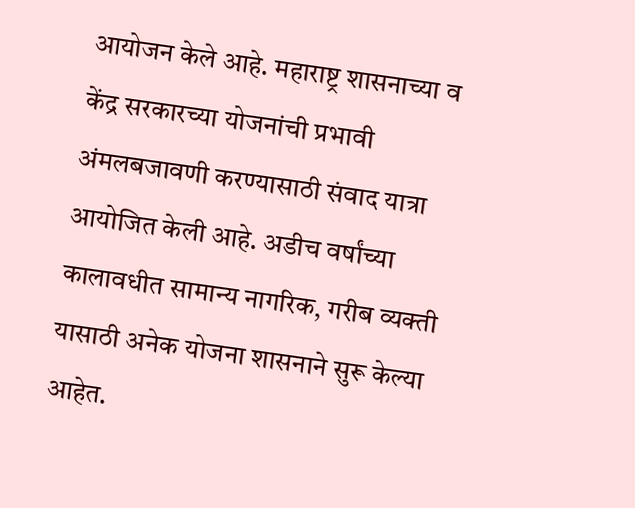आयोजन केले आहे. महाराष्ट्र शासनाच्या व केंद्र सरकारच्या योजनांची प्रभावी अंमलबजावणी करण्यासाठी संवाद यात्रा आयोजित केली आहे. अडीच वर्षांच्या कालावधीत सामान्य नागरिक, गरीब व्यक्ती यासाठी अनेक योजना शासनाने सुरू केल्या आहेत.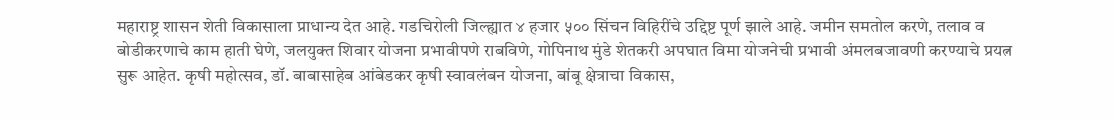महाराष्ट्र शासन शेती विकासाला प्राधान्य देत आहे. गडचिरोली जिल्ह्यात ४ हजार ५०० सिंचन विहिरींचे उद्दिष्ट पूर्ण झाले आहे. जमीन समतोल करणे, तलाव व बोडीकरणाचे काम हाती घेणे, जलयुक्त शिवार योजना प्रभावीपणे राबविणे, गोपिनाथ मुंडे शेतकरी अपघात विमा योजनेची प्रभावी अंमलबजावणी करण्याचे प्रयत्न सुरू आहेत. कृषी महोत्सव, डॉ. बाबासाहेब आंबेडकर कृषी स्वावलंबन योजना, बांबू क्षेत्राचा विकास,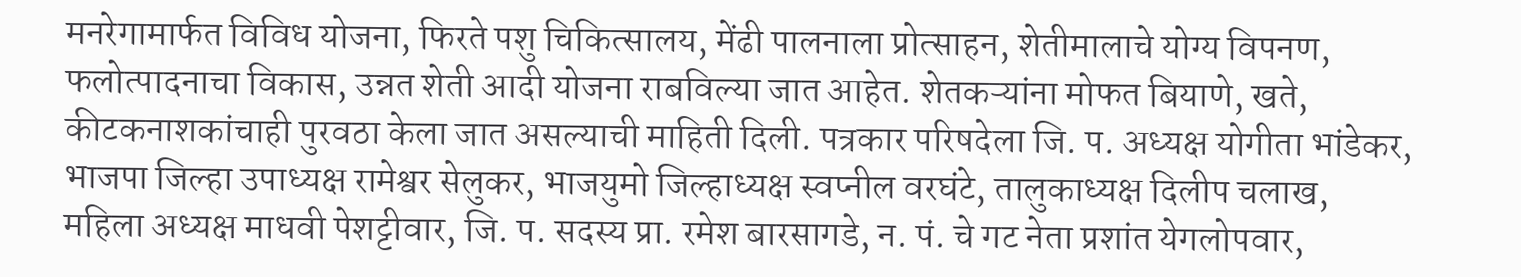मनरेगामार्फत विविध योजना, फिरते पशु चिकित्सालय, मेंढी पालनाला प्रोत्साहन, शेतीमालाचे योग्य विपनण, फलोत्पादनाचा विकास, उन्नत शेती आदी योजना राबविल्या जात आहेत. शेतकऱ्यांना मोफत बियाणे, खते, कीटकनाशकांचाही पुरवठा केला जात असल्याची माहिती दिली. पत्रकार परिषदेला जि. प. अध्यक्ष योगीता भांडेकर, भाजपा जिल्हा उपाध्यक्ष रामेश्वर सेलुकर, भाजयुमो जिल्हाध्यक्ष स्वप्नील वरघंटे, तालुकाध्यक्ष दिलीप चलाख, महिला अध्यक्ष माधवी पेशट्टीवार, जि. प. सदस्य प्रा. रमेश बारसागडे, न. पं. चे गट नेता प्रशांत येगलोपवार,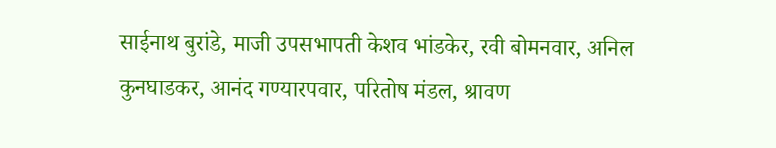साईनाथ बुरांडे, माजी उपसभापती केशव भांडकेर, रवी बोमनवार, अनिल कुनघाडकर, आनंद गण्यारपवार, परितोष मंडल, श्रावण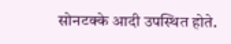सोनटक्के आदी उपस्थित होते.